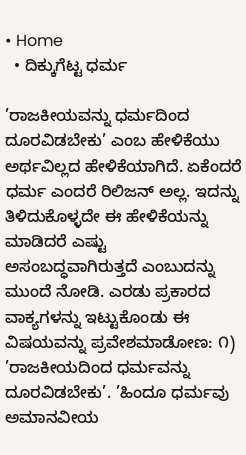• Home
  • ದಿಕ್ಕುಗೆಟ್ಟ ಧರ್ಮ

’ರಾಜಕೀಯವನ್ನು ಧರ್ಮದಿಂದ ದೂರವಿಡಬೇಕು’ ಎಂಬ ಹೇಳಿಕೆಯು ಅರ್ಥವಿಲ್ಲದ ಹೇಳಿಕೆಯಾಗಿದೆ. ಏಕೆಂದರೆ ಧರ್ಮ ಎಂದರೆ ರಿಲಿಜನ್ ಅಲ್ಲ. ಇದನ್ನು ತಿಳಿದುಕೊಳ್ಳದೇ ಈ ಹೇಳಿಕೆಯನ್ನು ಮಾಡಿದರೆ ಎಷ್ಟು ಅಸಂಬದ್ಧವಾಗಿರುತ್ತದೆ ಎಂಬುದನ್ನು ಮುಂದೆ ನೋಡಿ. ಎರಡು ಪ್ರಕಾರದ ವಾಕ್ಯಗಳನ್ನು ಇಟ್ಟುಕೊಂಡು ಈ ವಿಷಯವನ್ನು ಪ್ರವೇಶಮಾಡೋಣ: ೧) ’ರಾಜಕೀಯದಿಂದ ಧರ್ಮವನ್ನು ದೂರವಿಡಬೇಕು’. ’ಹಿಂದೂ ಧರ್ಮವು ಅಮಾನವೀಯ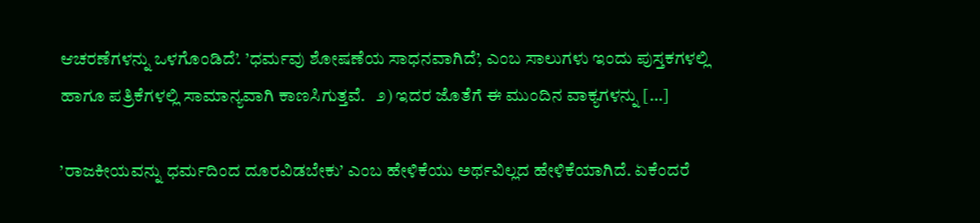ಆಚರಣೆಗಳನ್ನು ಒಳಗೊಂಡಿದೆ’. ’ಧರ್ಮವು ಶೋಷಣೆಯ ಸಾಧನವಾಗಿದೆ’, ಎಂಬ ಸಾಲುಗಳು ಇಂದು ಪುಸ್ತಕಗಳಲ್ಲಿ ಹಾಗೂ ಪತ್ರಿಕೆಗಳಲ್ಲಿ ಸಾಮಾನ್ಯವಾಗಿ ಕಾಣಸಿಗುತ್ತವೆ.   ೨) ಇದರ ಜೊತೆಗೆ ಈ ಮುಂದಿನ ವಾಕ್ಯಗಳನ್ನು […]

’ರಾಜಕೀಯವನ್ನು ಧರ್ಮದಿಂದ ದೂರವಿಡಬೇಕು’ ಎಂಬ ಹೇಳಿಕೆಯು ಅರ್ಥವಿಲ್ಲದ ಹೇಳಿಕೆಯಾಗಿದೆ. ಏಕೆಂದರೆ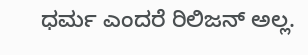ಧರ್ಮ ಎಂದರೆ ರಿಲಿಜನ್ ಅಲ್ಲ.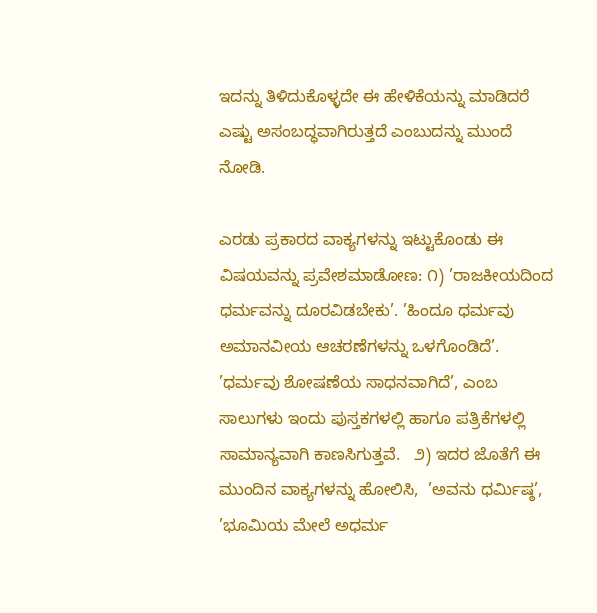ಇದನ್ನು ತಿಳಿದುಕೊಳ್ಳದೇ ಈ ಹೇಳಿಕೆಯನ್ನು ಮಾಡಿದರೆ ಎಷ್ಟು ಅಸಂಬದ್ಧವಾಗಿರುತ್ತದೆ ಎಂಬುದನ್ನು ಮುಂದೆ ನೋಡಿ.

ಎರಡು ಪ್ರಕಾರದ ವಾಕ್ಯಗಳನ್ನು ಇಟ್ಟುಕೊಂಡು ಈ ವಿಷಯವನ್ನು ಪ್ರವೇಶಮಾಡೋಣ: ೧) ’ರಾಜಕೀಯದಿಂದ ಧರ್ಮವನ್ನು ದೂರವಿಡಬೇಕು’. ’ಹಿಂದೂ ಧರ್ಮವು ಅಮಾನವೀಯ ಆಚರಣೆಗಳನ್ನು ಒಳಗೊಂಡಿದೆ’. ’ಧರ್ಮವು ಶೋಷಣೆಯ ಸಾಧನವಾಗಿದೆ’, ಎಂಬ ಸಾಲುಗಳು ಇಂದು ಪುಸ್ತಕಗಳಲ್ಲಿ ಹಾಗೂ ಪತ್ರಿಕೆಗಳಲ್ಲಿ ಸಾಮಾನ್ಯವಾಗಿ ಕಾಣಸಿಗುತ್ತವೆ.   ೨) ಇದರ ಜೊತೆಗೆ ಈ ಮುಂದಿನ ವಾಕ್ಯಗಳನ್ನು ಹೋಲಿಸಿ,  ’ಅವನು ಧರ್ಮಿಷ್ಠ’, ’ಭೂಮಿಯ ಮೇಲೆ ಅಧರ್ಮ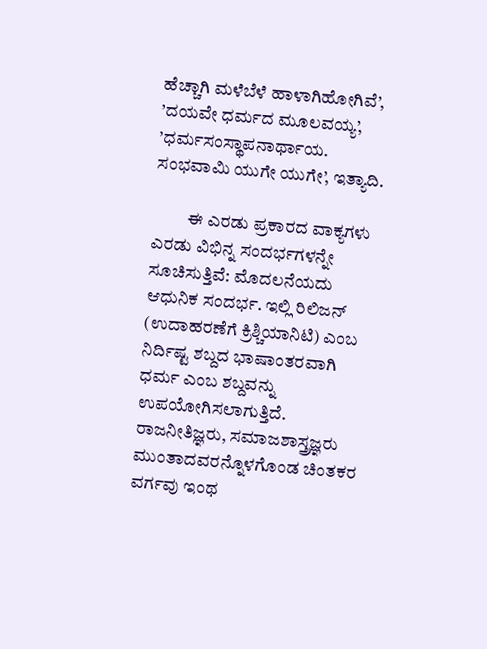ಹೆಚ್ಚಾಗಿ ಮಳೆಬೆಳೆ ಹಾಳಾಗಿಹೋಗಿವೆ’, ’ದಯವೇ ಧರ್ಮದ ಮೂಲವಯ್ಯ’, ’ಧರ್ಮಸಂಸ್ಥಾಪನಾರ್ಥಾಯ. ಸಂಭವಾಮಿ ಯುಗೇ ಯುಗೇ’, ಇತ್ಯಾದಿ.

          ಈ ಎರಡು ಪ್ರಕಾರದ ವಾಕ್ಯಗಳು ಎರಡು ವಿಭಿನ್ನ ಸಂದರ್ಭಗಳನ್ನೇ ಸೂಚಿಸುತ್ತಿವೆ: ಮೊದಲನೆಯದು  ಆಧುನಿಕ ಸಂದರ್ಭ. ಇಲ್ಲಿ ರಿಲಿಜನ್ (ಉದಾಹರಣೆಗೆ ಕ್ರಿಶ್ಚಿಯಾನಿಟಿ) ಎಂಬ ನಿರ್ದಿಷ್ಟ ಶಬ್ದದ ಭಾಷಾಂತರವಾಗಿ ಧರ್ಮ ಎಂಬ ಶಬ್ದವನ್ನು ಉಪಯೋಗಿಸಲಾಗುತ್ತಿದೆ. ರಾಜನೀತಿಜ್ಞರು, ಸಮಾಜಶಾಸ್ತ್ರಜ್ಞರು ಮುಂತಾದವರನ್ನೊಳಗೊಂಡ ಚಿಂತಕರ ವರ್ಗವು ಇಂಥ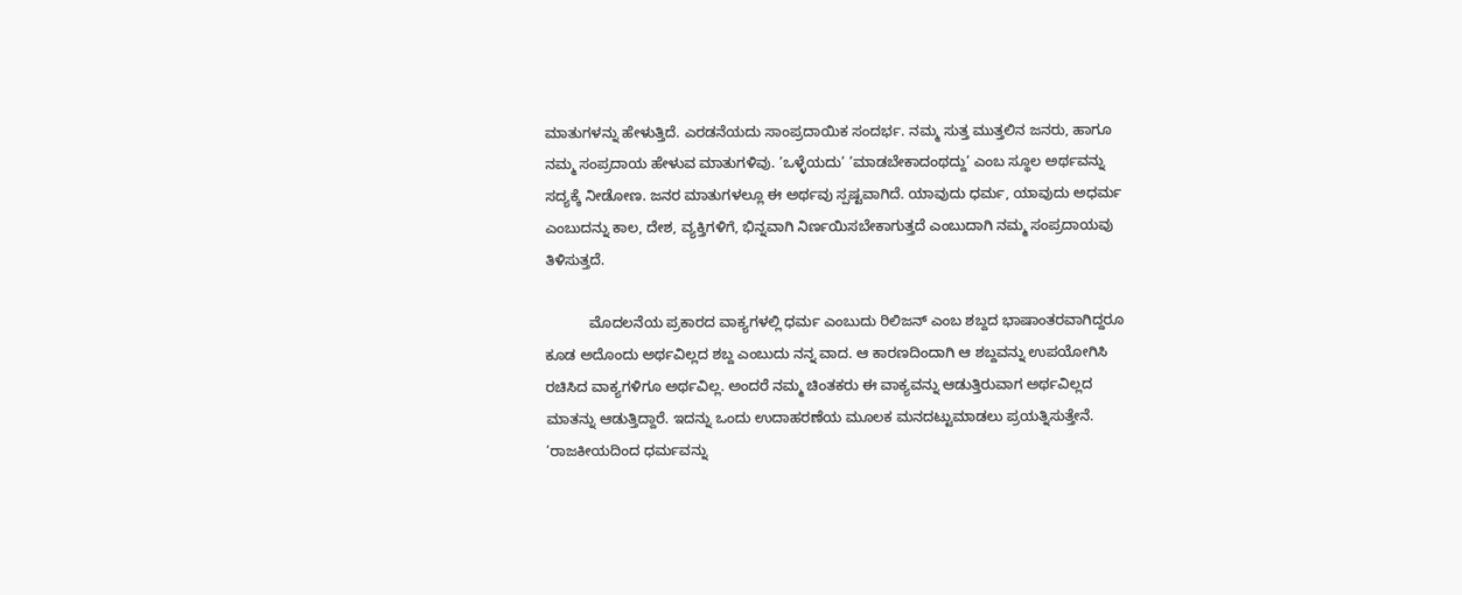ಮಾತುಗಳನ್ನು ಹೇಳುತ್ತಿದೆ. ಎರಡನೆಯದು ಸಾಂಪ್ರದಾಯಿಕ ಸಂದರ್ಭ. ನಮ್ಮ ಸುತ್ತ ಮುತ್ತಲಿನ ಜನರು, ಹಾಗೂ ನಮ್ಮ ಸಂಪ್ರದಾಯ ಹೇಳುವ ಮಾತುಗಳಿವು. ’ಒಳ್ಳೆಯದು’ ’ಮಾಡಬೇಕಾದಂಥದ್ದು’ ಎಂಬ ಸ್ಥೂಲ ಅರ್ಥವನ್ನು ಸದ್ಯಕ್ಕೆ ನೀಡೋಣ. ಜನರ ಮಾತುಗಳಲ್ಲೂ ಈ ಅರ್ಥವು ಸ್ಪಷ್ಟವಾಗಿದೆ. ಯಾವುದು ಧರ್ಮ, ಯಾವುದು ಅಧರ್ಮ ಎಂಬುದನ್ನು ಕಾಲ, ದೇಶ, ವ್ಯಕ್ತಿಗಳಿಗೆ, ಭಿನ್ನವಾಗಿ ನಿರ್ಣಯಿಸಬೇಕಾಗುತ್ತದೆ ಎಂಬುದಾಗಿ ನಮ್ಮ ಸಂಪ್ರದಾಯವು ತಿಳಿಸುತ್ತದೆ.

           ಮೊದಲನೆಯ ಪ್ರಕಾರದ ವಾಕ್ಯಗಳಲ್ಲಿ ಧರ್ಮ ಎಂಬುದು ರಿಲಿಜನ್ ಎಂಬ ಶಬ್ದದ ಭಾಷಾಂತರವಾಗಿದ್ದರೂ ಕೂಡ ಅದೊಂದು ಅರ್ಥವಿಲ್ಲದ ಶಬ್ದ ಎಂಬುದು ನನ್ನ ವಾದ. ಆ ಕಾರಣದಿಂದಾಗಿ ಆ ಶಬ್ದವನ್ನು ಉಪಯೋಗಿಸಿ ರಚಿಸಿದ ವಾಕ್ಯಗಳಿಗೂ ಅರ್ಥವಿಲ್ಲ. ಅಂದರೆ ನಮ್ಮ ಚಿಂತಕರು ಈ ವಾಕ್ಯವನ್ನು ಆಡುತ್ತಿರುವಾಗ ಅರ್ಥವಿಲ್ಲದ ಮಾತನ್ನು ಆಡುತ್ತಿದ್ದಾರೆ. ಇದನ್ನು ಒಂದು ಉದಾಹರಣೆಯ ಮೂಲಕ ಮನದಟ್ಟುಮಾಡಲು ಪ್ರಯತ್ನಿಸುತ್ತೇನೆ. ’ರಾಜಕೀಯದಿಂದ ಧರ್ಮವನ್ನು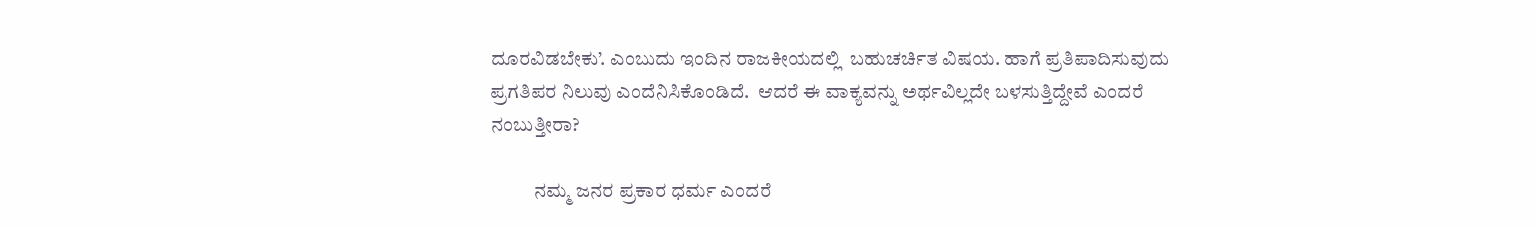ದೂರವಿಡಬೇಕು’. ಎಂಬುದು ಇಂದಿನ ರಾಜಕೀಯದಲ್ಲಿ  ಬಹುಚರ್ಚಿತ ವಿಷಯ. ಹಾಗೆ ಪ್ರತಿಪಾದಿಸುವುದು ಪ್ರಗತಿಪರ ನಿಲುವು ಎಂದೆನಿಸಿಕೊಂಡಿದೆ.  ಆದರೆ ಈ ವಾಕ್ಯವನ್ನು ಅರ್ಥವಿಲ್ಲದೇ ಬಳಸುತ್ತಿದ್ದೇವೆ ಎಂದರೆ ನಂಬುತ್ತೀರಾ?

           ನಮ್ಮ ಜನರ ಪ್ರಕಾರ ಧರ್ಮ ಎಂದರೆ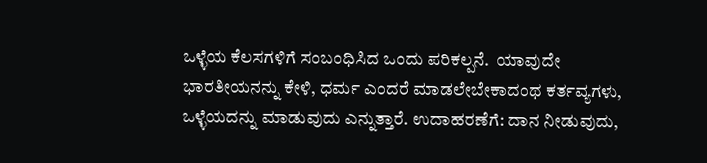ಒಳ್ಳೆಯ ಕೆಲಸಗಳಿಗೆ ಸಂಬಂಧಿಸಿದ ಒಂದು ಪರಿಕಲ್ಪನೆ.  ಯಾವುದೇ ಭಾರತೀಯನನ್ನು ಕೇಳಿ, ಧರ್ಮ ಎಂದರೆ ಮಾಡಲೇಬೇಕಾದಂಥ ಕರ್ತವ್ಯಗಳು, ಒಳ್ಳೆಯದನ್ನು ಮಾಡುವುದು ಎನ್ನುತ್ತಾರೆ. ಉದಾಹರಣೆಗೆ: ದಾನ ನೀಡುವುದು,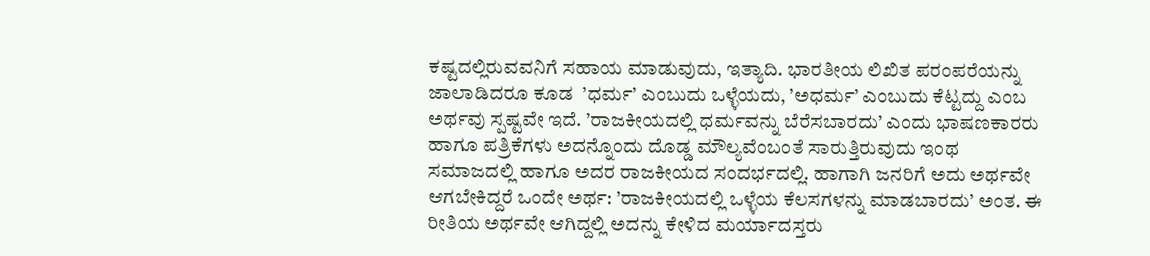ಕಷ್ಟದಲ್ಲಿರುವವನಿಗೆ ಸಹಾಯ ಮಾಡುವುದು, ಇತ್ಯಾದಿ. ಭಾರತೀಯ ಲಿಖಿತ ಪರಂಪರೆಯನ್ನು ಜಾಲಾಡಿದರೂ ಕೂಡ  ’ಧರ್ಮ’ ಎಂಬುದು ಒಳ್ಳೆಯದು, ’ಅಧರ್ಮ’ ಎಂಬುದು ಕೆಟ್ಟದ್ದು ಎಂಬ ಅರ್ಥವು ಸ್ಪಷ್ಟವೇ ಇದೆ. ’ರಾಜಕೀಯದಲ್ಲಿ ಧರ್ಮವನ್ನು ಬೆರೆಸಬಾರದು’ ಎಂದು ಭಾಷಣಕಾರರು ಹಾಗೂ ಪತ್ರಿಕೆಗಳು ಅದನ್ನೊಂದು ದೊಡ್ಡ ಮೌಲ್ಯವೆಂಬಂತೆ ಸಾರುತ್ತಿರುವುದು ಇಂಥ ಸಮಾಜದಲ್ಲಿ ಹಾಗೂ ಅದರ ರಾಜಕೀಯದ ಸಂದರ್ಭದಲ್ಲಿ. ಹಾಗಾಗಿ ಜನರಿಗೆ ಅದು ಅರ್ಥವೇ ಆಗಬೇಕಿದ್ದರೆ ಒಂದೇ ಅರ್ಥ: ’ರಾಜಕೀಯದಲ್ಲಿ ಒಳ್ಳೆಯ ಕೆಲಸಗಳನ್ನು ಮಾಡಬಾರದು’ ಅಂತ. ಈ ರೀತಿಯ ಅರ್ಥವೇ ಆಗಿದ್ದಲ್ಲಿ ಅದನ್ನು ಕೇಳಿದ ಮರ್ಯಾದಸ್ತರು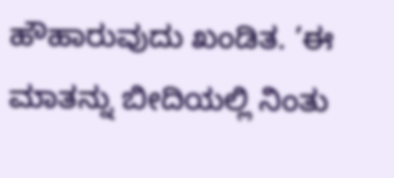ಹೌಹಾರುವುದು ಖಂಡಿತ. ’ಈ ಮಾತನ್ನು ಬೀದಿಯಲ್ಲಿ ನಿಂತು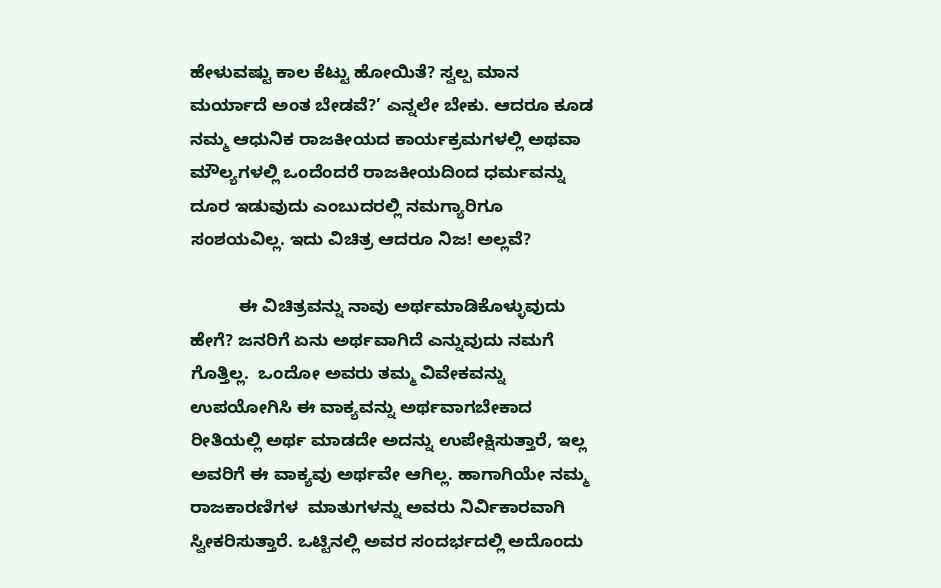ಹೇಳುವಷ್ಟು ಕಾಲ ಕೆಟ್ಟು ಹೋಯಿತೆ? ಸ್ವಲ್ಪ ಮಾನ ಮರ್ಯಾದೆ ಅಂತ ಬೇಡವೆ?’ ಎನ್ನಲೇ ಬೇಕು. ಆದರೂ ಕೂಡ ನಮ್ಮ ಆಧುನಿಕ ರಾಜಕೀಯದ ಕಾರ್ಯಕ್ರಮಗಳಲ್ಲಿ ಅಥವಾ ಮೌಲ್ಯಗಳಲ್ಲಿ ಒಂದೆಂದರೆ ರಾಜಕೀಯದಿಂದ ಧರ್ಮವನ್ನು ದೂರ ಇಡುವುದು ಎಂಬುದರಲ್ಲಿ ನಮಗ್ಯಾರಿಗೂ ಸಂಶಯವಿಲ್ಲ. ಇದು ವಿಚಿತ್ರ ಆದರೂ ನಿಜ! ಅಲ್ಲವೆ?

          ಈ ವಿಚಿತ್ರವನ್ನು ನಾವು ಅರ್ಥಮಾಡಿಕೊಳ್ಳುವುದು ಹೇಗೆ? ಜನರಿಗೆ ಏನು ಅರ್ಥವಾಗಿದೆ ಎನ್ನುವುದು ನಮಗೆ ಗೊತ್ತಿಲ್ಲ.  ಒಂದೋ ಅವರು ತಮ್ಮ ವಿವೇಕವನ್ನು ಉಪಯೋಗಿಸಿ ಈ ವಾಕ್ಯವನ್ನು ಅರ್ಥವಾಗಬೇಕಾದ ರೀತಿಯಲ್ಲಿ ಅರ್ಥ ಮಾಡದೇ ಅದನ್ನು ಉಪೇಕ್ಷಿಸುತ್ತಾರೆ, ಇಲ್ಲ ಅವರಿಗೆ ಈ ವಾಕ್ಯವು ಅರ್ಥವೇ ಆಗಿಲ್ಲ. ಹಾಗಾಗಿಯೇ ನಮ್ಮ ರಾಜಕಾರಣಿಗಳ  ಮಾತುಗಳನ್ನು ಅವರು ನಿರ್ವಿಕಾರವಾಗಿ ಸ್ವೀಕರಿಸುತ್ತಾರೆ. ಒಟ್ಟಿನಲ್ಲಿ ಅವರ ಸಂದರ್ಭದಲ್ಲಿ ಅದೊಂದು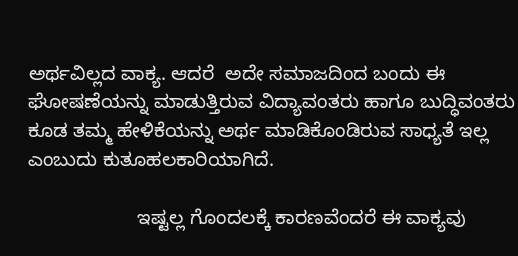ಅರ್ಥವಿಲ್ಲದ ವಾಕ್ಯ. ಆದರೆ  ಅದೇ ಸಮಾಜದಿಂದ ಬಂದು ಈ ಘೋಷಣೆಯನ್ನು ಮಾಡುತ್ತಿರುವ ವಿದ್ಯಾವಂತರು ಹಾಗೂ ಬುದ್ಧಿವಂತರು ಕೂಡ ತಮ್ಮ ಹೇಳಿಕೆಯನ್ನು ಅರ್ಥ ಮಾಡಿಕೊಂಡಿರುವ ಸಾಧ್ಯತೆ ಇಲ್ಲ ಎಂಬುದು ಕುತೂಹಲಕಾರಿಯಾಗಿದೆ.

                    ಇಷ್ಟಲ್ಲ ಗೊಂದಲಕ್ಕೆ ಕಾರಣವೆಂದರೆ ಈ ವಾಕ್ಯವು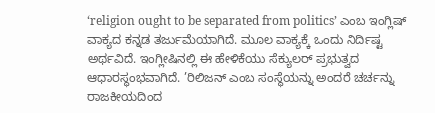‘religion ought to be separated from politics’ ಎಂಬ ಇಂಗ್ಲಿಷ್ ವಾಕ್ಯದ ಕನ್ನಡ ತರ್ಜುಮೆಯಾಗಿದೆ. ಮೂಲ ವಾಕ್ಯಕ್ಕೆ ಒಂದು ನಿರ್ದಿಷ್ಟ ಅರ್ಥವಿದೆ. ಇಂಗ್ಲೀಷಿನಲ್ಲಿ ಈ ಹೇಳಿಕೆಯು ಸೆಕ್ಯುಲರ್ ಪ್ರಭುತ್ವದ ಆಧಾರಸ್ಥಂಭವಾಗಿದೆ. ’ರಿಲಿಜನ್ ಎಂಬ ಸಂಸ್ಥೆಯನ್ನು ಅಂದರೆ ಚರ್ಚನ್ನು ರಾಜಕೀಯದಿಂದ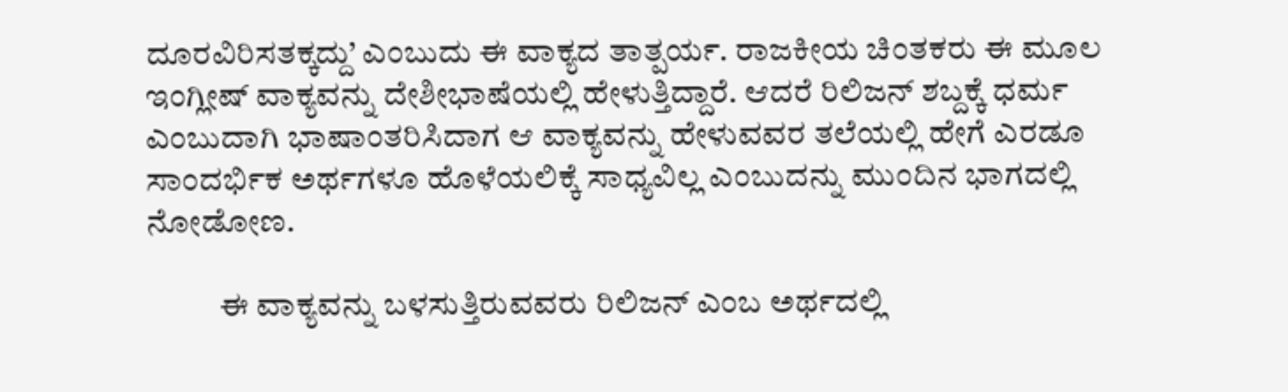ದೂರವಿರಿಸತಕ್ಕದ್ದು’ ಎಂಬುದು ಈ ವಾಕ್ಯದ ತಾತ್ಪರ್ಯ. ರಾಜಕೀಯ ಚಿಂತಕರು ಈ ಮೂಲ ಇಂಗ್ಲೀಷ್ ವಾಕ್ಯವನ್ನು ದೇಶೀಭಾಷೆಯಲ್ಲಿ ಹೇಳುತ್ತಿದ್ದಾರೆ. ಆದರೆ ರಿಲಿಜನ್ ಶಬ್ದಕ್ಕೆ ಧರ್ಮ ಎಂಬುದಾಗಿ ಭಾಷಾಂತರಿಸಿದಾಗ ಆ ವಾಕ್ಯವನ್ನು ಹೇಳುವವರ ತಲೆಯಲ್ಲಿ ಹೇಗೆ ಎರಡೂ ಸಾಂದರ್ಭಿಕ ಅರ್ಥಗಳೂ ಹೊಳೆಯಲಿಕ್ಕೆ ಸಾಧ್ಯವಿಲ್ಲ ಎಂಬುದನ್ನು ಮುಂದಿನ ಭಾಗದಲ್ಲಿ ನೋಡೋಣ.

           ಈ ವಾಕ್ಯವನ್ನು ಬಳಸುತ್ತಿರುವವರು ರಿಲಿಜನ್ ಎಂಬ ಅರ್ಥದಲ್ಲಿ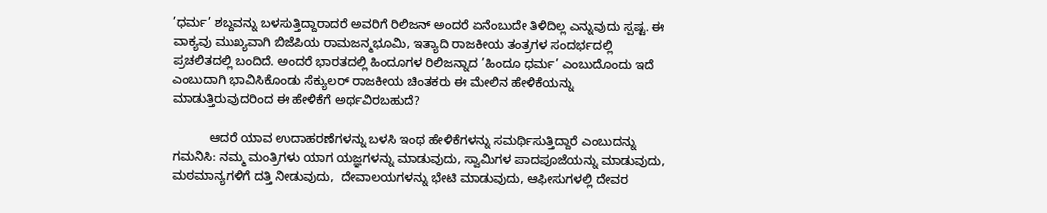’ಧರ್ಮ’ ಶಬ್ದವನ್ನು ಬಳಸುತ್ತಿದ್ದಾರಾದರೆ ಅವರಿಗೆ ರಿಲಿಜನ್ ಅಂದರೆ ಏನೆಂಬುದೇ ತಿಳಿದಿಲ್ಲ ಎನ್ನುವುದು ಸ್ಪಷ್ಟ. ಈ ವಾಕ್ಯವು ಮುಖ್ಯವಾಗಿ ಬಿಜೆಪಿಯ ರಾಮಜನ್ಮಭೂಮಿ, ಇತ್ಯಾದಿ ರಾಜಕೀಯ ತಂತ್ರಗಳ ಸಂದರ್ಭದಲ್ಲಿ ಪ್ರಚಲಿತದಲ್ಲಿ ಬಂದಿದೆ. ಅಂದರೆ ಭಾರತದಲ್ಲಿ ಹಿಂದೂಗಳ ರಿಲಿಜನ್ನಾದ ’ಹಿಂದೂ ಧರ್ಮ’ ಎಂಬುದೊಂದು ಇದೆ ಎಂಬುದಾಗಿ ಭಾವಿಸಿಕೊಂಡು ಸೆಕ್ಯುಲರ್ ರಾಜಕೀಯ ಚಿಂತಕರು ಈ ಮೇಲಿನ ಹೇಳಿಕೆಯನ್ನು ಮಾಡುತ್ತಿರುವುದರಿಂದ ಈ ಹೇಳಿಕೆಗೆ ಅರ್ಥವಿರಬಹುದೆ?

           ಆದರೆ ಯಾವ ಉದಾಹರಣೆಗಳನ್ನು ಬಳಸಿ ಇಂಥ ಹೇಳಿಕೆಗಳನ್ನು ಸಮರ್ಥಿಸುತ್ತಿದ್ದಾರೆ ಎಂಬುದನ್ನು ಗಮನಿಸಿ: ನಮ್ಮ ಮಂತ್ರಿಗಳು ಯಾಗ ಯಜ್ಞಗಳನ್ನು ಮಾಡುವುದು, ಸ್ವಾಮಿಗಳ ಪಾದಪೂಜೆಯನ್ನು ಮಾಡುವುದು, ಮಠಮಾನ್ಯಗಳಿಗೆ ದತ್ತಿ ನೀಡುವುದು,  ದೇವಾಲಯಗಳನ್ನು ಭೇಟಿ ಮಾಡುವುದು, ಆಫೀಸುಗಳಲ್ಲಿ ದೇವರ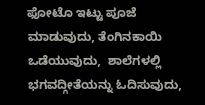ಫೋಟೊ ಇಟ್ಟು ಪೂಜೆ ಮಾಡುವುದು, ತೆಂಗಿನಕಾಯಿ ಒಡೆಯುವುದು,  ಶಾಲೆಗಳಲ್ಲಿ ಭಗವದ್ಗೀತೆಯನ್ನು ಓದಿಸುವುದು,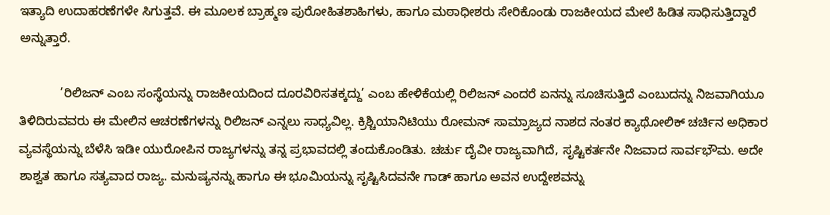ಇತ್ಯಾದಿ ಉದಾಹರಣೆಗಳೇ ಸಿಗುತ್ತವೆ. ಈ ಮೂಲಕ ಬ್ರಾಹ್ಮಣ ಪುರೋಹಿತಶಾಹಿಗಳು, ಹಾಗೂ ಮಠಾಧೀಶರು ಸೇರಿಕೊಂಡು ರಾಜಕೀಯದ ಮೇಲೆ ಹಿಡಿತ ಸಾಧಿಸುತ್ತಿದ್ದಾರೆ ಅನ್ನುತ್ತಾರೆ.

            ’ರಿಲಿಜನ್ ಎಂಬ ಸಂಸ್ಥೆಯನ್ನು ರಾಜಕೀಯದಿಂದ ದೂರವಿರಿಸತಕ್ಕದ್ದು’ ಎಂಬ ಹೇಳಿಕೆಯಲ್ಲಿ ರಿಲಿಜನ್ ಎಂದರೆ ಏನನ್ನು ಸೂಚಿಸುತ್ತಿದೆ ಎಂಬುದನ್ನು ನಿಜವಾಗಿಯೂ ತಿಳಿದಿರುವವರು ಈ ಮೇಲಿನ ಆಚರಣೆಗಳನ್ನು ರಿಲಿಜನ್ ಎನ್ನಲು ಸಾಧ್ಯವಿಲ್ಲ. ಕ್ರಿಶ್ಚಿಯಾನಿಟಿಯು ರೋಮನ್ ಸಾಮ್ರಾಜ್ಯದ ನಾಶದ ನಂತರ ಕ್ಯಾಥೋಲಿಕ್ ಚರ್ಚಿನ ಅಧಿಕಾರ ವ್ಯವಸ್ಥೆಯನ್ನು ಬೆಳೆಸಿ ಇಡೀ ಯುರೋಪಿನ ರಾಜ್ಯಗಳನ್ನು ತನ್ನ ಪ್ರಭಾವದಲ್ಲಿ ತಂದುಕೊಂಡಿತು. ಚರ್ಚು ದೈವೀ ರಾಜ್ಯವಾಗಿದೆ, ಸೃಷ್ಟಿಕರ್ತನೇ ನಿಜವಾದ ಸಾರ್ವಭೌಮ. ಅದೇ ಶಾಶ್ವತ ಹಾಗೂ ಸತ್ಯವಾದ ರಾಜ್ಯ. ಮನುಷ್ಯನನ್ನು ಹಾಗೂ ಈ ಭೂಮಿಯನ್ನು ಸೃಷ್ಟಿಸಿದವನೇ ಗಾಡ್ ಹಾಗೂ ಅವನ ಉದ್ದೇಶವನ್ನು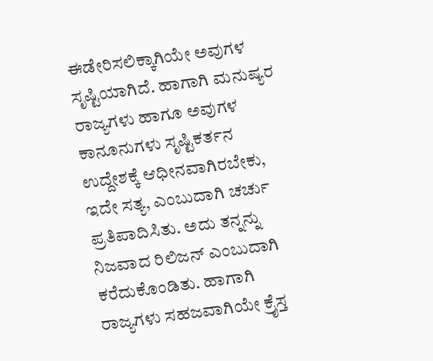ಈಡೇರಿಸಲಿಕ್ಕಾಗಿಯೇ ಅವುಗಳ ಸೃಷ್ಟಿಯಾಗಿದೆ. ಹಾಗಾಗಿ ಮನುಷ್ಯರ ರಾಜ್ಯಗಳು ಹಾಗೂ ಅವುಗಳ ಕಾನೂನುಗಳು ಸೃಷ್ಟಿಕರ್ತನ ಉದ್ದೇಶಕ್ಕೆ ಆಧೀನವಾಗಿರಬೇಕು, ಇದೇ ಸತ್ಯ, ಎಂಬುದಾಗಿ ಚರ್ಚು ಪ್ರತಿಪಾದಿಸಿತು. ಅದು ತನ್ನನ್ನು ನಿಜವಾದ ರಿಲಿಜನ್ ಎಂಬುದಾಗಿ ಕರೆದುಕೊಂಡಿತು. ಹಾಗಾಗಿ ರಾಜ್ಯಗಳು ಸಹಜವಾಗಿಯೇ ಕ್ರೈಸ್ತ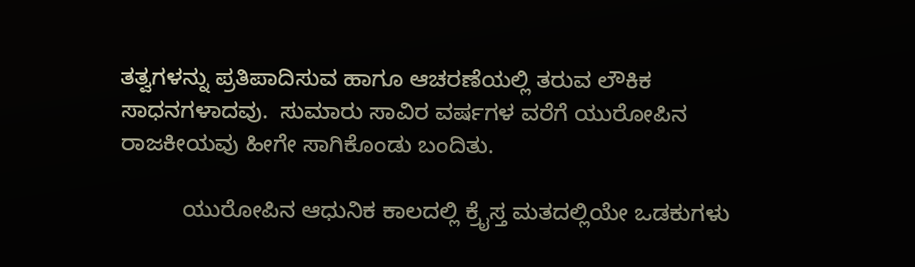ತತ್ವಗಳನ್ನು ಪ್ರತಿಪಾದಿಸುವ ಹಾಗೂ ಆಚರಣೆಯಲ್ಲಿ ತರುವ ಲೌಕಿಕ ಸಾಧನಗಳಾದವು.  ಸುಮಾರು ಸಾವಿರ ವರ್ಷಗಳ ವರೆಗೆ ಯುರೋಪಿನ ರಾಜಕೀಯವು ಹೀಗೇ ಸಾಗಿಕೊಂಡು ಬಂದಿತು.

          ಯುರೋಪಿನ ಆಧುನಿಕ ಕಾಲದಲ್ಲಿ ಕ್ರೈಸ್ತ ಮತದಲ್ಲಿಯೇ ಒಡಕುಗಳು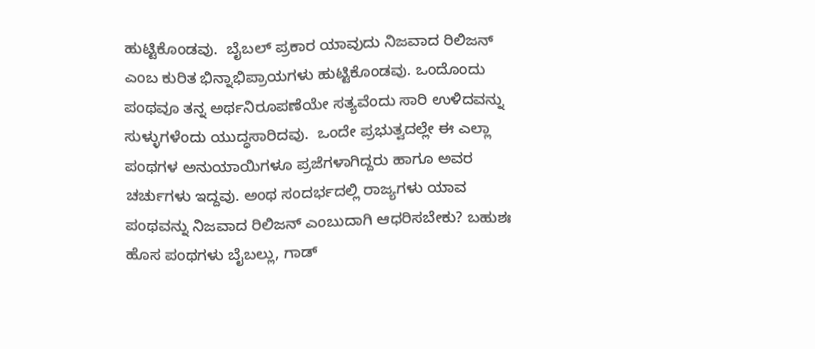ಹುಟ್ಟಿಕೊಂಡವು.  ಬೈಬಲ್ ಪ್ರಕಾರ ಯಾವುದು ನಿಜವಾದ ರಿಲಿಜನ್ ಎಂಬ ಕುರಿತ ಭಿನ್ನಾಭಿಪ್ರಾಯಗಳು ಹುಟ್ಟಿಕೊಂಡವು. ಒಂದೊಂದು ಪಂಥವೂ ತನ್ನ ಅರ್ಥನಿರೂಪಣೆಯೇ ಸತ್ಯವೆಂದು ಸಾರಿ ಉಳಿದವನ್ನು ಸುಳ್ಳುಗಳೆಂದು ಯುದ್ಧಸಾರಿದವು.  ಒಂದೇ ಪ್ರಭುತ್ವದಲ್ಲೇ ಈ ಎಲ್ಲಾ ಪಂಥಗಳ ಅನುಯಾಯಿಗಳೂ ಪ್ರಜೆಗಳಾಗಿದ್ದರು ಹಾಗೂ ಅವರ ಚರ್ಚುಗಳು ಇದ್ದವು. ಅಂಥ ಸಂದರ್ಭದಲ್ಲಿ ರಾಜ್ಯಗಳು ಯಾವ ಪಂಥವನ್ನು ನಿಜವಾದ ರಿಲಿಜನ್ ಎಂಬುದಾಗಿ ಆಧರಿಸಬೇಕು? ಬಹುಶಃ ಹೊಸ ಪಂಥಗಳು ಬೈಬಲ್ಲು, ಗಾಡ್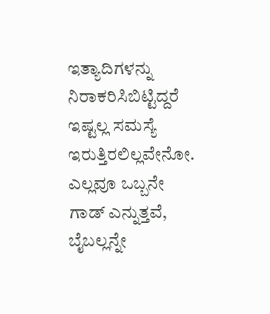ಇತ್ಯಾದಿಗಳನ್ನು ನಿರಾಕರಿಸಿಬಿಟ್ಟಿದ್ದರೆ ಇಷ್ಟಲ್ಲ ಸಮಸ್ಯೆ ಇರುತ್ತಿರಲಿಲ್ಲವೇನೋ. ಎಲ್ಲವೂ ಒಬ್ಬನೇ ಗಾಡ್ ಎನ್ನುತ್ತವೆ, ಬೈಬಲ್ಲನ್ನೇ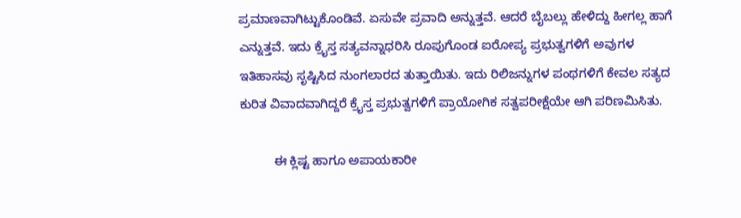ಪ್ರಮಾಣವಾಗಿಟ್ಟುಕೊಂಡಿವೆ. ಏಸುವೇ ಪ್ರವಾದಿ ಅನ್ನುತ್ತವೆ. ಆದರೆ ಬೈಬಲ್ಲು ಹೇಳಿದ್ದು ಹೀಗಲ್ಲ ಹಾಗೆ ಎನ್ನುತ್ತವೆ. ಇದು ಕ್ರೈಸ್ತ ಸತ್ಯವನ್ನಾಧರಿಸಿ ರೂಪುಗೊಂಡ ಐರೋಪ್ಯ ಪ್ರಭುತ್ವಗಳಿಗೆ ಅವುಗಳ ಇತಿಹಾಸವು ಸೃಷ್ಟಿಸಿದ ನುಂಗಲಾರದ ತುತ್ತಾಯಿತು. ಇದು ರಿಲಿಜನ್ನುಗಳ ಪಂಥಗಳಿಗೆ ಕೇವಲ ಸತ್ಯದ ಕುರಿತ ವಿವಾದವಾಗಿದ್ದರೆ ಕ್ರೈಸ್ತ ಪ್ರಭುತ್ವಗಳಿಗೆ ಪ್ರಾಯೋಗಿಕ ಸತ್ವಪರೀಕ್ಷೆಯೇ ಆಗಿ ಪರಿಣಮಿಸಿತು.

          ಈ ಕ್ಲಿಷ್ಟ ಹಾಗೂ ಅಪಾಯಕಾರೀ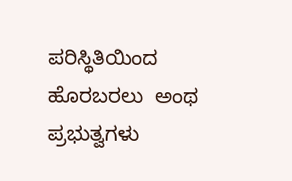ಪರಿಸ್ಥಿತಿಯಿಂದ ಹೊರಬರಲು  ಅಂಥ ಪ್ರಭುತ್ವಗಳು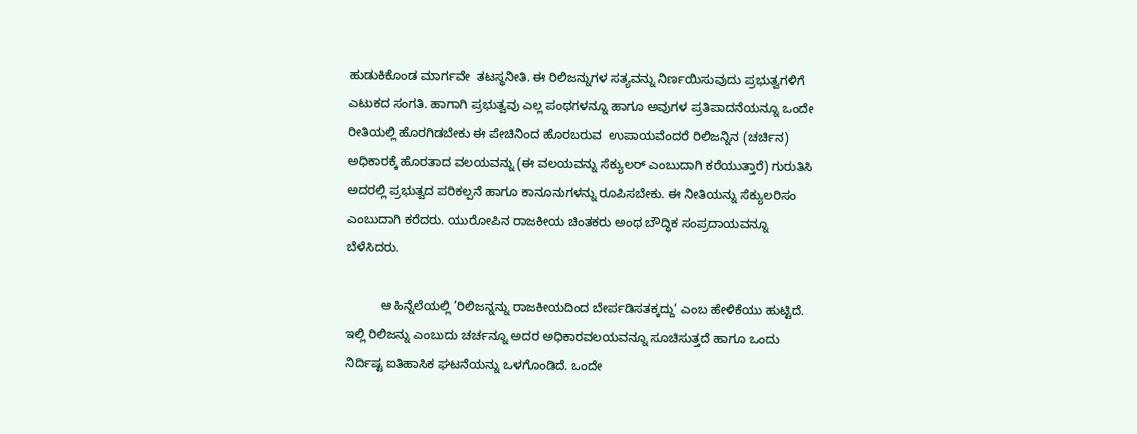ಹುಡುಕಿಕೊಂಡ ಮಾರ್ಗವೇ  ತಟಸ್ಥನೀತಿ. ಈ ರಿಲಿಜನ್ನುಗಳ ಸತ್ಯವನ್ನು ನಿರ್ಣಯಿಸುವುದು ಪ್ರಭುತ್ವಗಳಿಗೆ ಎಟುಕದ ಸಂಗತಿ. ಹಾಗಾಗಿ ಪ್ರಭುತ್ವವು ಎಲ್ಲ ಪಂಥಗಳನ್ನೂ ಹಾಗೂ ಅವುಗಳ ಪ್ರತಿಪಾದನೆಯನ್ನೂ ಒಂದೇ ರೀತಿಯಲ್ಲಿ ಹೊರಗಿಡಬೇಕು ಈ ಪೇಚಿನಿಂದ ಹೊರಬರುವ  ಉಪಾಯವೆಂದರೆ ರಿಲಿಜನ್ನಿನ (ಚರ್ಚಿನ) ಅಧಿಕಾರಕ್ಕೆ ಹೊರತಾದ ವಲಯವನ್ನು (ಈ ವಲಯವನ್ನು ಸೆಕ್ಯುಲರ್ ಎಂಬುದಾಗಿ ಕರೆಯುತ್ತಾರೆ) ಗುರುತಿಸಿ ಅದರಲ್ಲಿ ಪ್ರಭುತ್ವದ ಪರಿಕಲ್ಪನೆ ಹಾಗೂ ಕಾನೂನುಗಳನ್ನು ರೂಪಿಸಬೇಕು. ಈ ನೀತಿಯನ್ನು ಸೆಕ್ಯುಲರಿಸಂ ಎಂಬುದಾಗಿ ಕರೆದರು. ಯುರೋಪಿನ ರಾಜಕೀಯ ಚಿಂತಕರು ಅಂಥ ಬೌದ್ಧಿಕ ಸಂಪ್ರದಾಯವನ್ನೂ ಬೆಳೆಸಿದರು.

          ಆ ಹಿನ್ನೆಲೆಯಲ್ಲಿ ’ರಿಲಿಜನ್ನನ್ನು ರಾಜಕೀಯದಿಂದ ಬೇರ್ಪಡಿಸತಕ್ಕದ್ದು’ ಎಂಬ ಹೇಳಿಕೆಯು ಹುಟ್ಟಿದೆ. ಇಲ್ಲಿ ರಿಲಿಜನ್ನು ಎಂಬುದು ಚರ್ಚನ್ನೂ ಅದರ ಅಧಿಕಾರವಲಯವನ್ನೂ ಸೂಚಿಸುತ್ತದೆ ಹಾಗೂ ಒಂದು ನಿರ್ದಿಷ್ಟ ಐತಿಹಾಸಿಕ ಘಟನೆಯನ್ನು ಒಳಗೊಂಡಿದೆ. ಒಂದೇ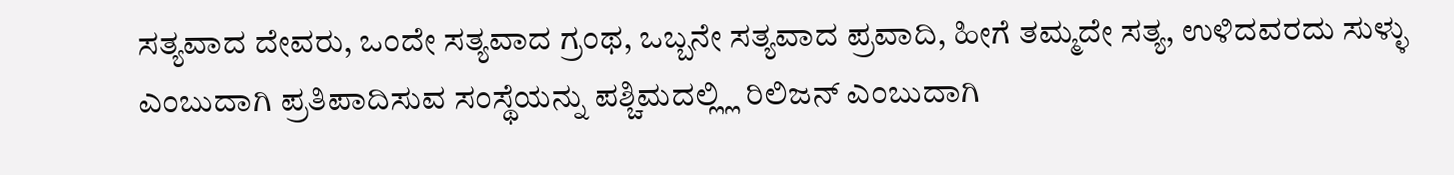ಸತ್ಯವಾದ ದೇವರು, ಒಂದೇ ಸತ್ಯವಾದ ಗ್ರಂಥ, ಒಬ್ಬನೇ ಸತ್ಯವಾದ ಪ್ರವಾದಿ, ಹೀಗೆ ತಮ್ಮದೇ ಸತ್ಯ, ಉಳಿದವರದು ಸುಳ್ಳು ಎಂಬುದಾಗಿ ಪ್ರತಿಪಾದಿಸುವ ಸಂಸ್ಥೆಯನ್ನು ಪಶ್ಚಿಮದಲ್ಲ್ಲಿ ರಿಲಿಜನ್ ಎಂಬುದಾಗಿ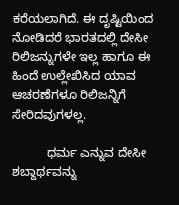ಕರೆಯಲಾಗಿದೆ. ಈ ದೃಷ್ಟಿಯಿಂದ ನೋಡಿದರೆ ಭಾರತದಲ್ಲಿ ದೇಸೀ ರಿಲಿಜನ್ನುಗಳೇ ಇಲ್ಲ ಹಾಗೂ ಈ ಹಿಂದೆ ಉಲ್ಲೇಖಿಸಿದ ಯಾವ ಆಚರಣೆಗಳೂ ರಿಲಿಜನ್ನಿಗೆ ಸೇರಿದವುಗಳಲ್ಲ.

          ಧರ್ಮ ಎನ್ನುವ ದೇಸೀ ಶಬ್ದಾರ್ಥವನ್ನು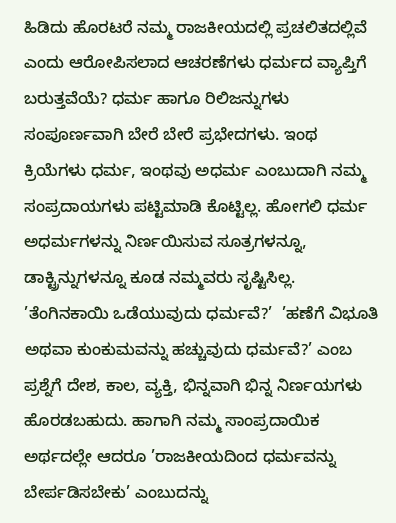ಹಿಡಿದು ಹೊರಟರೆ ನಮ್ಮ ರಾಜಕೀಯದಲ್ಲಿ ಪ್ರಚಲಿತದಲ್ಲಿವೆ ಎಂದು ಆರೋಪಿಸಲಾದ ಆಚರಣೆಗಳು ಧರ್ಮದ ವ್ಯಾಪ್ತಿಗೆ ಬರುತ್ತವೆಯೆ? ಧರ್ಮ ಹಾಗೂ ರಿಲಿಜನ್ನುಗಳು ಸಂಪೂರ್ಣವಾಗಿ ಬೇರೆ ಬೇರೆ ಪ್ರಭೇದಗಳು. ಇಂಥ ಕ್ರಿಯೆಗಳು ಧರ್ಮ, ಇಂಥವು ಅಧರ್ಮ ಎಂಬುದಾಗಿ ನಮ್ಮ ಸಂಪ್ರದಾಯಗಳು ಪಟ್ಟಿಮಾಡಿ ಕೊಟ್ಟಿಲ್ಲ. ಹೋಗಲಿ ಧರ್ಮ ಅಧರ್ಮಗಳನ್ನು ನಿರ್ಣಯಿಸುವ ಸೂತ್ರಗಳನ್ನೂ, ಡಾಕ್ಟ್ರಿನ್ನುಗಳನ್ನೂ ಕೂಡ ನಮ್ಮವರು ಸೃಷ್ಟಿಸಿಲ್ಲ. ’ತೆಂಗಿನಕಾಯಿ ಒಡೆಯುವುದು ಧರ್ಮವೆ?’  ’ಹಣೆಗೆ ವಿಭೂತಿ ಅಥವಾ ಕುಂಕುಮವನ್ನು ಹಚ್ಚುವುದು ಧರ್ಮವೆ?’ ಎಂಬ ಪ್ರಶ್ನೆಗೆ ದೇಶ, ಕಾಲ, ವ್ಯಕ್ತಿ, ಭಿನ್ನವಾಗಿ ಭಿನ್ನ ನಿರ್ಣಯಗಳು ಹೊರಡಬಹುದು. ಹಾಗಾಗಿ ನಮ್ಮ ಸಾಂಪ್ರದಾಯಿಕ ಅರ್ಥದಲ್ಲೇ ಆದರೂ ’ರಾಜಕೀಯದಿಂದ ಧರ್ಮವನ್ನು ಬೇರ್ಪಡಿಸಬೇಕು’ ಎಂಬುದನ್ನು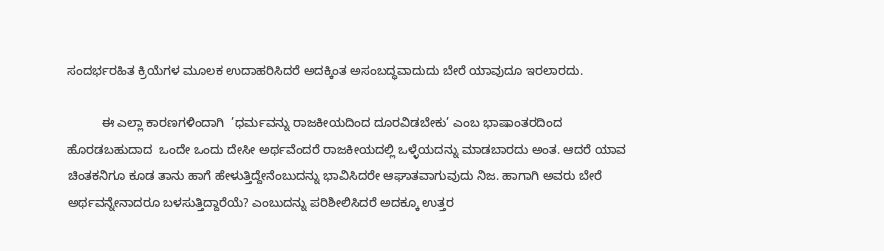ಸಂದರ್ಭರಹಿತ ಕ್ರಿಯೆಗಳ ಮೂಲಕ ಉದಾಹರಿಸಿದರೆ ಅದಕ್ಕಿಂತ ಅಸಂಬದ್ಧವಾದುದು ಬೇರೆ ಯಾವುದೂ ಇರಲಾರದು.

          ಈ ಎಲ್ಲಾ ಕಾರಣಗಳಿಂದಾಗಿ  ’ಧರ್ಮವನ್ನು ರಾಜಕೀಯದಿಂದ ದೂರವಿಡಬೇಕು’ ಎಂಬ ಭಾಷಾಂತರದಿಂದ ಹೊರಡಬಹುದಾದ  ಒಂದೇ ಒಂದು ದೇಸೀ ಅರ್ಥವೆಂದರೆ ರಾಜಕೀಯದಲ್ಲಿ ಒಳ್ಳೆಯದನ್ನು ಮಾಡಬಾರದು ಅಂತ. ಆದರೆ ಯಾವ ಚಿಂತಕನಿಗೂ ಕೂಡ ತಾನು ಹಾಗೆ ಹೇಳುತ್ತಿದ್ದೇನೆಂಬುದನ್ನು ಭಾವಿಸಿದರೇ ಆಘಾತವಾಗುವುದು ನಿಜ. ಹಾಗಾಗಿ ಅವರು ಬೇರೆ ಅರ್ಥವನ್ನೇನಾದರೂ ಬಳಸುತ್ತಿದ್ದಾರೆಯೆ? ಎಂಬುದನ್ನು ಪರಿಶೀಲಿಸಿದರೆ ಅದಕ್ಕೂ ಉತ್ತರ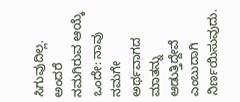ಸಿಗುವುದಿಲ್ಲ. ಅಂದರೆ ನಮಗಿರುವ ಆಯ್ಕೆ ಒಂದೇ: ನಾವು ನಮಗೇ ಅರ್ಥವಾಗದ ಮಾತನ್ನು ಆಡುತ್ತಿದ್ದೇವೆ ಎಂಬುದಾಗಿ ನಿರ್ಣಯಿಸುವುದು.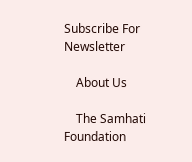Subscribe For Newsletter

    About Us

    The Samhati Foundation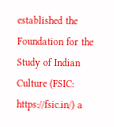established the Foundation for the Study of Indian Culture (FSIC: https://fsic.in/) a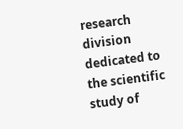research division dedicated to the scientific study of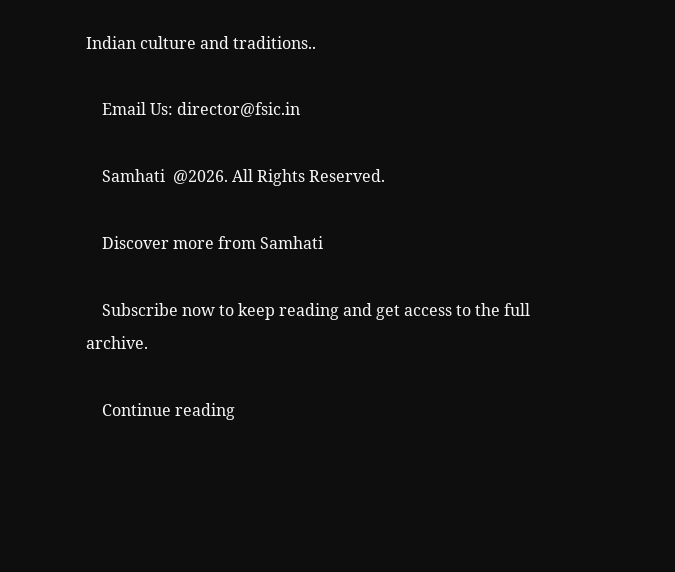Indian culture and traditions..

    Email Us: director@fsic.in

    Samhati  @2026. All Rights Reserved.

    Discover more from Samhati

    Subscribe now to keep reading and get access to the full archive.

    Continue reading